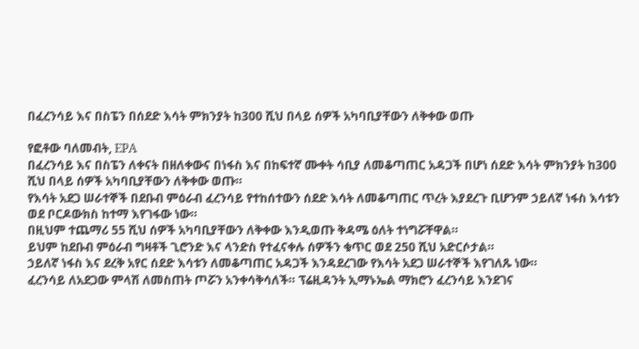በፈረንሳይ እና በስፔን በሰደድ እሳት ምክንያት ከ300 ሺህ በላይ ሰዎች አካባቢያቸውን ለቅቀው ወጡ

የፎቶው ባለመብት, EPA
በፈረንሳይ እና በስፔን ለቀናት በዘለቀውና በነፋስ እና በከፍተኛ ሙቀት ሳቢያ ለመቆጣጠር አዳጋች በሆነ ሰደድ እሳት ምክንያት ከ300 ሺህ በላይ ሰዎች አካባቢያቸውን ለቅቀው ወጡ።
የእሳት አደጋ ሠራተኞች በደቡብ ምዕራብ ፈረንሳይ የተከሰተውን ሰደድ እሳት ለመቆጣጠር ጥረት እያደረጉ ቢሆንም ኃይለኛ ነፋስ እሳቱን ወደ ቦርዶውክስ ከተማ እየገፋው ነው።
በዚህም ተጨማሪ 55 ሺህ ሰዎች አካባቢያቸውን ለቅቀው እንዲወጡ ቅዳሜ ዕለት ተነግሯቸዋል።
ይህም ከደቡብ ምዕራብ ግዛቶች ጊሮንድ እና ላንድስ የተፈናቀሉ ሰዎችን ቁጥር ወደ 250 ሺህ አድርሶታል።
ኃይለኛ ነፋስ እና ደረቅ አየር ሰደድ እሳቱን ለመቆጣጠር አዳጋች እንዳደረገው የእሳት አደጋ ሠራተኞች እየገለጹ ነው።
ፈረንሳይ ለአደጋው ምላሽ ለመስጠት ጦሯን አንቀሳቅሳለች። ፕሬዚዳንት ኢማኑኤል ማክሮን ፈረንሳይ እንደገና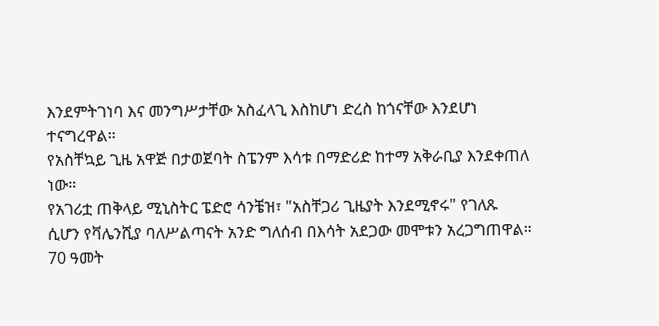እንደምትገነባ እና መንግሥታቸው አስፈላጊ እስከሆነ ድረስ ከጎናቸው እንደሆነ ተናግረዋል።
የአስቸኳይ ጊዜ አዋጅ በታወጀባት ስፔንም እሳቱ በማድሪድ ከተማ አቅራቢያ እንደቀጠለ ነው።
የአገሪቷ ጠቅላይ ሚኒስትር ፔድሮ ሳንቼዝ፣ "አስቸጋሪ ጊዜያት እንደሚኖሩ" የገለጹ ሲሆን የቫሌንሺያ ባለሥልጣናት አንድ ግለሰብ በእሳት አደጋው መሞቱን አረጋግጠዋል።
70 ዓመት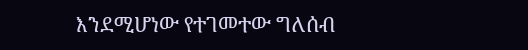እንደሚሆነው የተገመተው ግለሰብ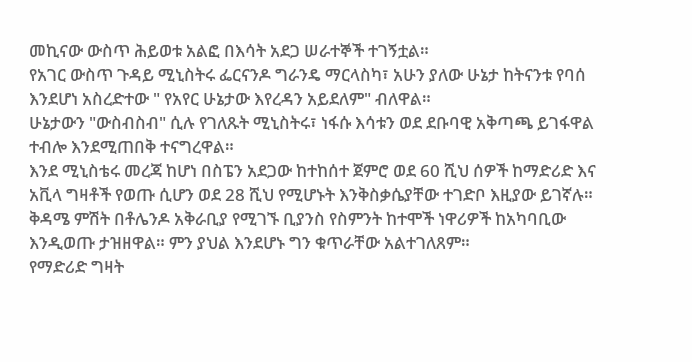መኪናው ውስጥ ሕይወቱ አልፎ በእሳት አደጋ ሠራተኞች ተገኝቷል።
የአገር ውስጥ ጉዳይ ሚኒስትሩ ፌርናንዶ ግራንዴ ማርላስካ፣ አሁን ያለው ሁኔታ ከትናንቱ የባሰ እንደሆነ አስረድተው " የአየር ሁኔታው እየረዳን አይደለም" ብለዋል።
ሁኔታውን "ውስብስብ" ሲሉ የገለጹት ሚኒስትሩ፣ ነፋሱ እሳቱን ወደ ደቡባዊ አቅጣጫ ይገፋዋል ተብሎ እንደሚጠበቅ ተናግረዋል።
እንደ ሚኒስቴሩ መረጃ ከሆነ በስፔን አደጋው ከተከሰተ ጀምሮ ወደ 60 ሺህ ሰዎች ከማድሪድ እና አቪላ ግዛቶች የወጡ ሲሆን ወደ 28 ሺህ የሚሆኑት እንቅስቃሴያቸው ተገድቦ እዚያው ይገኛሉ።
ቅዳሜ ምሽት በቶሌንዶ አቅራቢያ የሚገኙ ቢያንስ የስምንት ከተሞች ነዋሪዎች ከአካባቢው እንዲወጡ ታዝዘዋል። ምን ያህል እንደሆኑ ግን ቁጥራቸው አልተገለጸም።
የማድሪድ ግዛት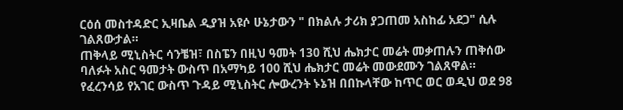ርዕሰ መስተዳድር ኢዛቤል ዲያዝ አዩሶ ሁኔታውን " በክልሉ ታሪክ ያጋጠመ አስከፊ አደጋ" ሲሉ ገልጸውታል።
ጠቅላይ ሚኒስትር ሳንቼዝ፣ በስፔን በዚህ ዓመት 130 ሺህ ሔክታር መሬት መቃጠሉን ጠቅሰው ባለፉት አስር ዓመታት ውስጥ በአማካይ 100 ሺህ ሔክታር መሬት መውደሙን ገልጸዋል።
የፈረንሳይ የአገር ውስጥ ጉዳይ ሚኒስትር ሎውረንት ኑኔዝ በበኩላቸው ከጥር ወር ወዲህ ወደ 98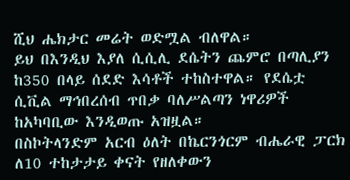ሺህ ሔክታር መሬት ወድሟል ብለዋል።
ይህ በእንዲህ እያለ ሲሲሊ ደሴትን ጨምሮ በጣሊያን ከ350 በላይ ሰደድ እሳቶች ተከስተዋል። የደሴቷ ሲቪል ማኅበረሰብ ጥበቃ ባለሥልጣን ነዋሪዎች ከአካባቢው እንዲወጡ አዝዟል።
በስኮትላንድም አርብ ዕለት በኬርንጎርም ብሔራዊ ፓርክ ለ10 ተከታታይ ቀናት የዘለቀውን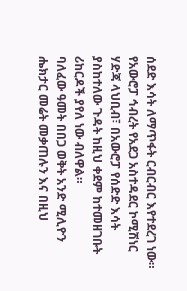ሰደድ እሳት ለማጥፋት ርብርብር እየተደረገ ነው።
የአውሮፓ ኅብረት የአደጋ አስተዳደር ኮሚሽነር ሃድጃ ላህቢብ፣ በአውሮፓ የሰድድ እሳት ያስከተለው ጉዳት ከዚህ ቀደም ከተመዘገቡት ሪከርዶች ያየለ ነው ብለዋል።
ባለፈው ዓመት በበጋ ወቅት አንድ ሚሊዮን ሔክታር መሬት መቃጠሉን እና በዚህ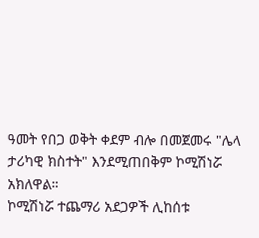ዓመት የበጋ ወቅት ቀደም ብሎ በመጀመሩ "ሌላ ታሪካዊ ክስተት" እንደሚጠበቅም ኮሚሽነሯ አክለዋል።
ኮሚሽነሯ ተጨማሪ አደጋዎች ሊከሰቱ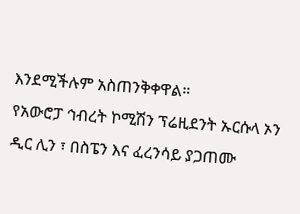እንደሚችሉም አስጠንቅቀዋል።
የአውሮፓ ኅብረት ኮሚሽን ፕሬዚደንት ኡርሱላ ኦን ዲር ሊን ፣ በስፔን እና ፈረንሳይ ያጋጠሙ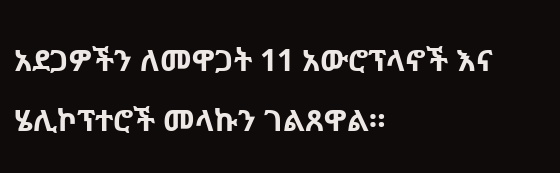አደጋዎችን ለመዋጋት 11 አውሮፕላኖች እና ሄሊኮፕተሮች መላኩን ገልጸዋል።